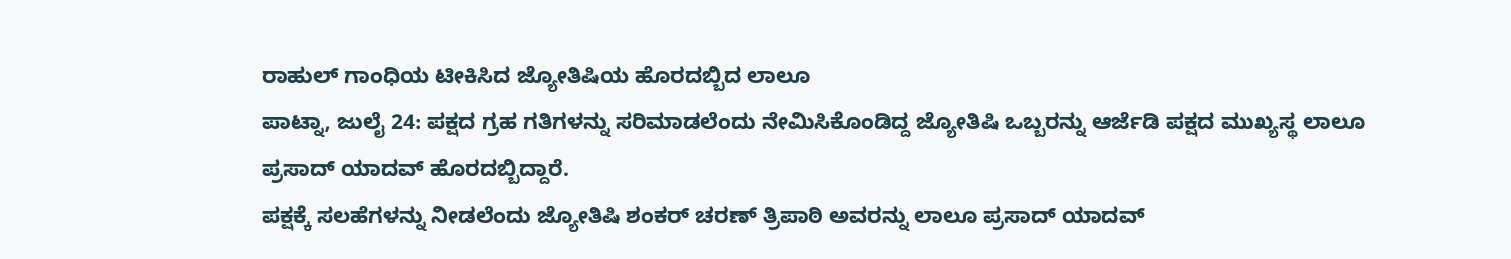ರಾಹುಲ್ ಗಾಂಧಿಯ ಟೀಕಿಸಿದ ಜ್ಯೋತಿಷಿಯ ಹೊರದಬ್ಬಿದ ಲಾಲೂ
ಪಾಟ್ನಾ, ಜುಲೈ 24: ಪಕ್ಷದ ಗ್ರಹ ಗತಿಗಳನ್ನು ಸರಿಮಾಡಲೆಂದು ನೇಮಿಸಿಕೊಂಡಿದ್ದ ಜ್ಯೋತಿಷಿ ಒಬ್ಬರನ್ನು ಆರ್ಜೆಡಿ ಪಕ್ಷದ ಮುಖ್ಯಸ್ಥ ಲಾಲೂ ಪ್ರಸಾದ್ ಯಾದವ್ ಹೊರದಬ್ಬಿದ್ದಾರೆ.
ಪಕ್ಷಕ್ಕೆ ಸಲಹೆಗಳನ್ನು ನೀಡಲೆಂದು ಜ್ಯೋತಿಷಿ ಶಂಕರ್ ಚರಣ್ ತ್ರಿಪಾಠಿ ಅವರನ್ನು ಲಾಲೂ ಪ್ರಸಾದ್ ಯಾದವ್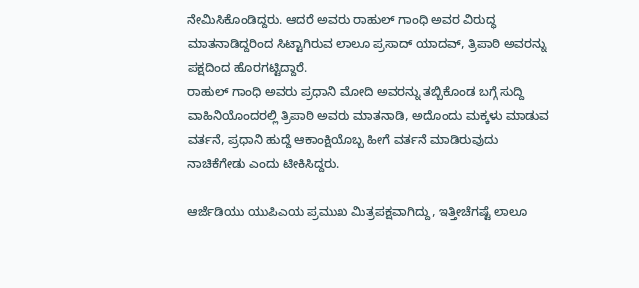ನೇಮಿಸಿಕೊಂಡಿದ್ದರು. ಆದರೆ ಅವರು ರಾಹುಲ್ ಗಾಂಧಿ ಅವರ ವಿರುದ್ಧ ಮಾತನಾಡಿದ್ದರಿಂದ ಸಿಟ್ಟಾಗಿರುವ ಲಾಲೂ ಪ್ರಸಾದ್ ಯಾದವ್, ತ್ರಿಪಾಠಿ ಅವರನ್ನು ಪಕ್ಷದಿಂದ ಹೊರಗಟ್ಟಿದ್ದಾರೆ.
ರಾಹುಲ್ ಗಾಂಧಿ ಅವರು ಪ್ರಧಾನಿ ಮೋದಿ ಅವರನ್ನು ತಬ್ಬಿಕೊಂಡ ಬಗ್ಗೆ ಸುದ್ದಿ ವಾಹಿನಿಯೊಂದರಲ್ಲಿ ತ್ರಿಪಾಠಿ ಅವರು ಮಾತನಾಡಿ, ಅದೊಂದು ಮಕ್ಕಳು ಮಾಡುವ ವರ್ತನೆ, ಪ್ರಧಾನಿ ಹುದ್ದೆ ಆಕಾಂಕ್ಷಿಯೊಬ್ಬ ಹೀಗೆ ವರ್ತನೆ ಮಾಡಿರುವುದು ನಾಚಿಕೆಗೇಡು ಎಂದು ಟೀಕಿಸಿದ್ದರು.

ಆರ್ಜೆಡಿಯು ಯುಪಿಎಯ ಪ್ರಮುಖ ಮಿತ್ರಪಕ್ಷವಾಗಿದ್ದು, ಇತ್ತೀಚೆಗಷ್ಟೆ ಲಾಲೂ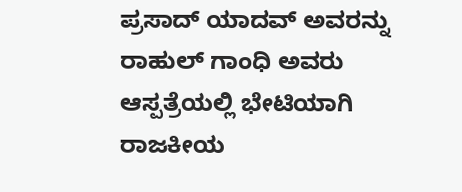ಪ್ರಸಾದ್ ಯಾದವ್ ಅವರನ್ನು ರಾಹುಲ್ ಗಾಂಧಿ ಅವರು ಆಸ್ಪತ್ರೆಯಲ್ಲಿ ಭೇಟಿಯಾಗಿ ರಾಜಕೀಯ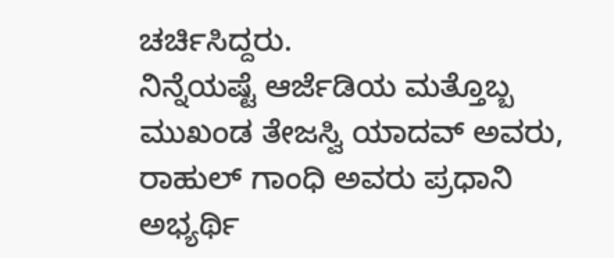ಚರ್ಚಿಸಿದ್ದರು.
ನಿನ್ನೆಯಷ್ಟೆ ಆರ್ಜೆಡಿಯ ಮತ್ತೊಬ್ಬ ಮುಖಂಡ ತೇಜಸ್ವಿ ಯಾದವ್ ಅವರು, ರಾಹುಲ್ ಗಾಂಧಿ ಅವರು ಪ್ರಧಾನಿ ಅಭ್ಯರ್ಥಿ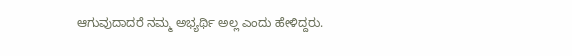ಆಗುವುದಾದರೆ ನಮ್ಮ ಅಭ್ಯರ್ಥಿ ಅಲ್ಲ ಎಂದು ಹೇಳಿದ್ದರು.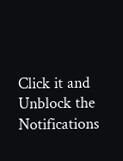Click it and Unblock the Notifications